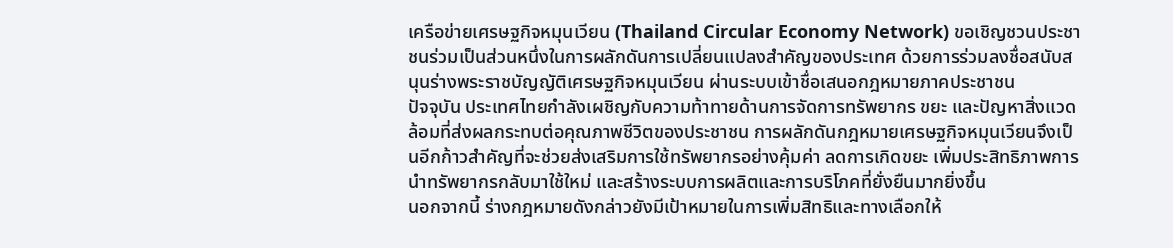เครือข่ายเศรษฐกิจหมุนเวียน (Thailand Circular Economy Network) ขอเชิญชวนประชาชนร่วมเป็นส่วนหนึ่งในการผลักดันการเปลี่ยนแปลงสำคัญของประเทศ ด้วยการร่วมลงชื่อสนับสนุนร่างพระราชบัญญัติเศรษฐกิจหมุนเวียน ผ่านระบบเข้าชื่อเสนอกฎหมายภาคประชาชน
ปัจจุบัน ประเทศไทยกำลังเผชิญกับความท้าทายด้านการจัดการทรัพยากร ขยะ และปัญหาสิ่งแวดล้อมที่ส่งผลกระทบต่อคุณภาพชีวิตของประชาชน การผลักดันกฎหมายเศรษฐกิจหมุนเวียนจึงเป็นอีกก้าวสำคัญที่จะช่วยส่งเสริมการใช้ทรัพยากรอย่างคุ้มค่า ลดการเกิดขยะ เพิ่มประสิทธิภาพการนำทรัพยากรกลับมาใช้ใหม่ และสร้างระบบการผลิตและการบริโภคที่ยั่งยืนมากยิ่งขึ้น
นอกจากนี้ ร่างกฎหมายดังกล่าวยังมีเป้าหมายในการเพิ่มสิทธิและทางเลือกให้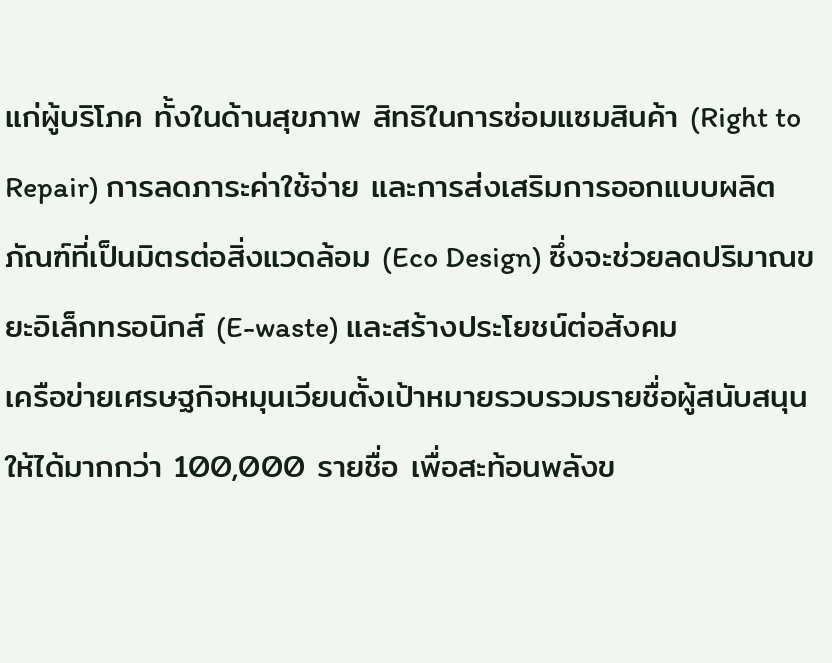แก่ผู้บริโภค ทั้งในด้านสุขภาพ สิทธิในการซ่อมแซมสินค้า (Right to Repair) การลดภาระค่าใช้จ่าย และการส่งเสริมการออกแบบผลิตภัณฑ์ที่เป็นมิตรต่อสิ่งแวดล้อม (Eco Design) ซึ่งจะช่วยลดปริมาณขยะอิเล็กทรอนิกส์ (E-waste) และสร้างประโยชน์ต่อสังคม
เครือข่ายเศรษฐกิจหมุนเวียนตั้งเป้าหมายรวบรวมรายชื่อผู้สนับสนุนให้ได้มากกว่า 100,000 รายชื่อ เพื่อสะท้อนพลังข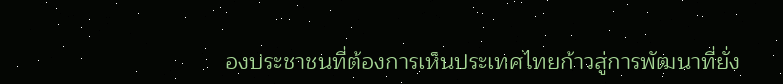องประชาชนที่ต้องการเห็นประเทศไทยก้าวสู่การพัฒนาที่ยั่ง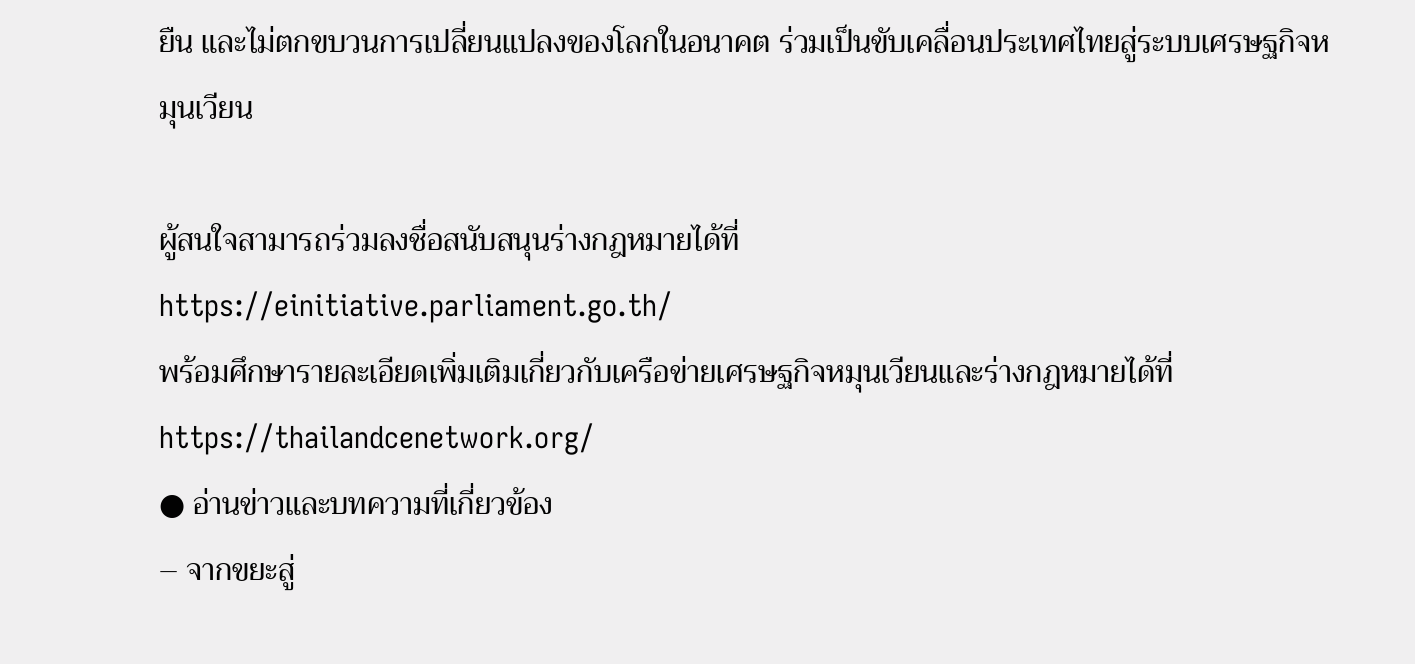ยืน และไม่ตกขบวนการเปลี่ยนแปลงของโลกในอนาคต ร่วมเป็นขับเคลื่อนประเทศไทยสู่ระบบเศรษฐกิจหมุนเวียน

ผู้สนใจสามารถร่วมลงชื่อสนับสนุนร่างกฎหมายได้ที่
https://einitiative.parliament.go.th/
พร้อมศึกษารายละเอียดเพิ่มเติมเกี่ยวกับเครือข่ายเศรษฐกิจหมุนเวียนและร่างกฎหมายได้ที่
https://thailandcenetwork.org/
● อ่านข่าวและบทความที่เกี่ยวข้อง
– จากขยะสู่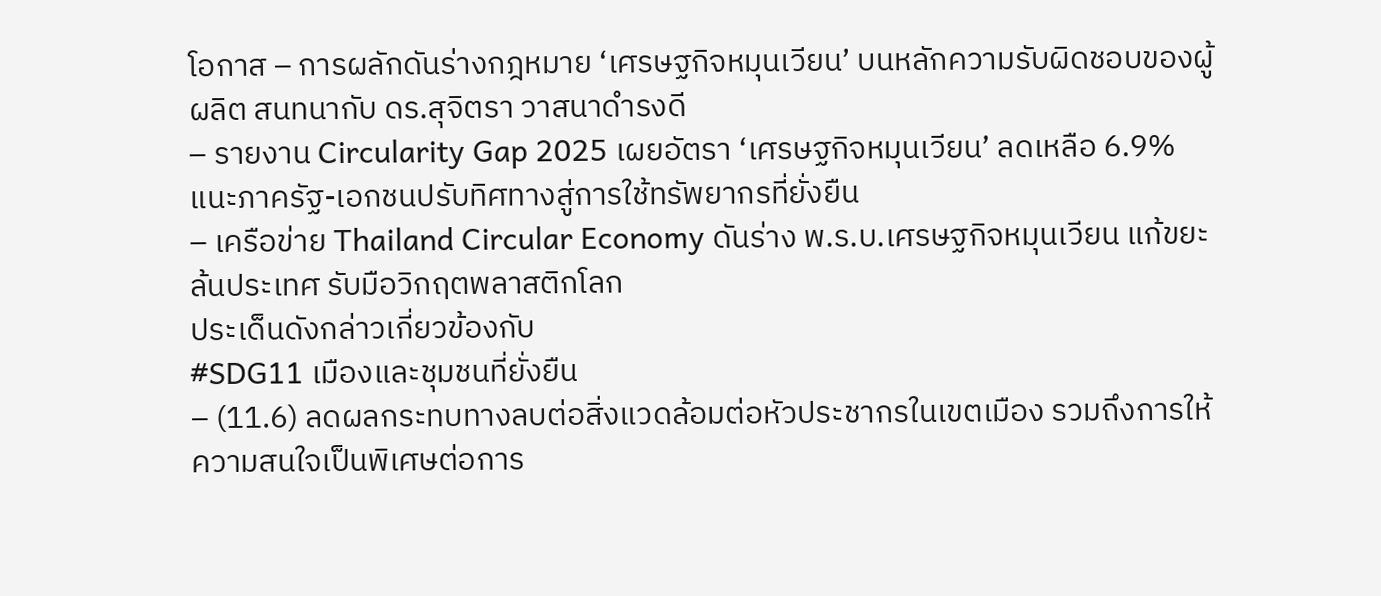โอกาส – การผลักดันร่างกฎหมาย ‘เศรษฐกิจหมุนเวียน’ บนหลักความรับผิดชอบของผู้ผลิต สนทนากับ ดร.สุจิตรา วาสนาดำรงดี
– รายงาน Circularity Gap 2025 เผยอัตรา ‘เศรษฐกิจหมุนเวียน’ ลดเหลือ 6.9% แนะภาครัฐ-เอกชนปรับทิศทางสู่การใช้ทรัพยากรที่ยั่งยืน
– เครือข่าย Thailand Circular Economy ดันร่าง พ.ร.บ.เศรษฐกิจหมุนเวียน แก้ขยะล้นประเทศ รับมือวิกฤตพลาสติกโลก
ประเด็นดังกล่าวเกี่ยวข้องกับ
#SDG11 เมืองและชุมชนที่ยั่งยืน
– (11.6) ลดผลกระทบทางลบต่อสิ่งแวดล้อมต่อหัวประชากรในเขตเมือง รวมถึงการให้ความสนใจเป็นพิเศษต่อการ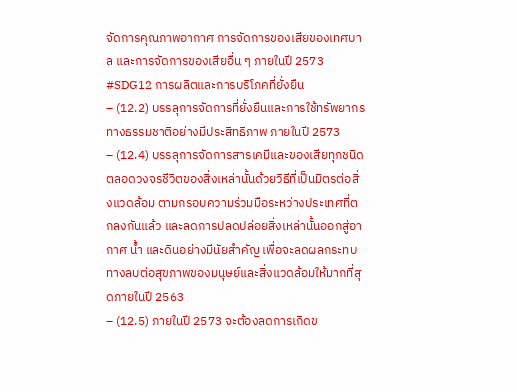จัดการคุณภาพอากาศ การจัดการของเสียของเทศบาล และการจัดการของเสียอื่น ๆ ภายในปี 2573
#SDG12 การผลิตและการบริโภคที่ยั่งยืน
– (12.2) บรรลุการจัดการที่ยั่งยืนและการใช้ทรัพยากรทางธรรมชาติอย่างมีประสิทธิภาพ ภายในปี 2573
– (12.4) บรรลุการจัดการสารเคมีและของเสียทุกชนิดตลอดวงจรชีวิตของสิ่งเหล่านั้นด้วยวิธีที่เป็นมิตรต่อสิ่งแวดล้อม ตามกรอบความร่วมมือระหว่างประเทศที่ตกลงกันแล้ว และลดการปลดปล่อยสิ่งเหล่านั้นออกสู่อากาศ น้ำ และดินอย่างมีนัยสำคัญ เพื่อจะลดผลกระทบทางลบต่อสุขภาพของมนุษย์และสิ่งแวดล้อมให้มากที่สุดภายในปี 2563
– (12.5) ภายในปี 2573 จะต้องลดการเกิดข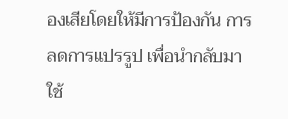องเสียโดยให้มีการป้องกัน การลดการแปรรูป เพื่อนำกลับมาใช้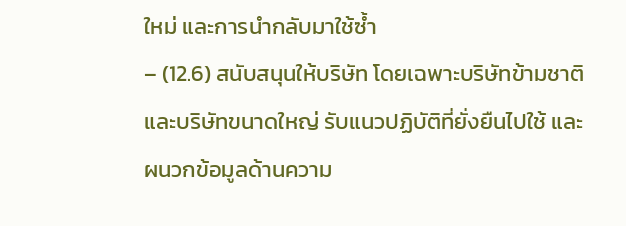ใหม่ และการนำกลับมาใช้ซ้ำ
– (12.6) สนับสนุนให้บริษัท โดยเฉพาะบริษัทข้ามชาติและบริษัทขนาดใหญ่ รับแนวปฏิบัติที่ยั่งยืนไปใช้ และผนวกข้อมูลด้านความ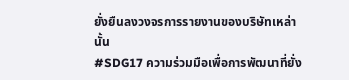ยั่งยืนลงวงจรการรายงานของบริษัทเหล่านั้น
#SDG17 ความร่วมมือเพื่อการพัฒนาที่ยั่ง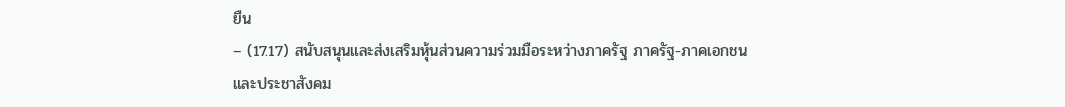ยืน
– (17.17) สนับสนุนและส่งเสริมหุ้นส่วนความร่วมมือระหว่างภาครัฐ ภาครัฐ-ภาคเอกชน และประชาสังคม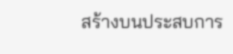สร้างบนประสบการ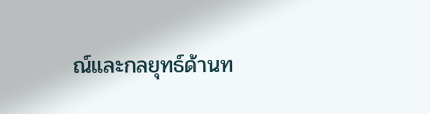ณ์และกลยุทธ์ด้านท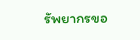รัพยากรขอ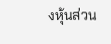งหุ้นส่วน